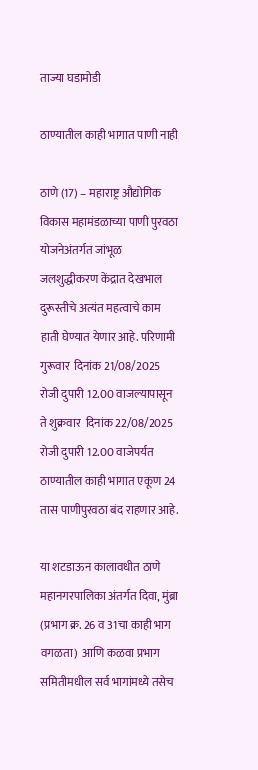ताज्या घडामोडी

ठाण्यातील काही भागात पाणी नाही

ठाणे (17) – महाराष्ट्र औद्योगिक  विकास महामंडळाच्या पाणी पुरवठा योजनेअंतर्गत जांभूळ जलशुद्धीकरण केंद्रात देखभाल दुरूस्तीचे अत्यंत महत्वाचे काम हाती घेण्यात येणार आहे. परिणामी गुरूवार  दिनांक 21/08/2025 रोजी दुपारी 12.00 वाजल्यापासून ते शुक्रवार  दिनांक 22/08/2025 रोजी दुपारी 12.00 वाजेपर्यत ठाण्यातील काही भागात एकूण 24 तास पाणीपुरवठा बंद राहणार आहे.

या शटडाऊन कालावधीत ठाणे महानगरपालिका अंतर्गत दिवा, मुंब्रा (प्रभाग क्र. 26 व 31चा काही भाग वगळता)  आणि कळवा प्रभाग समितीमधील सर्व भागांमध्ये तसेच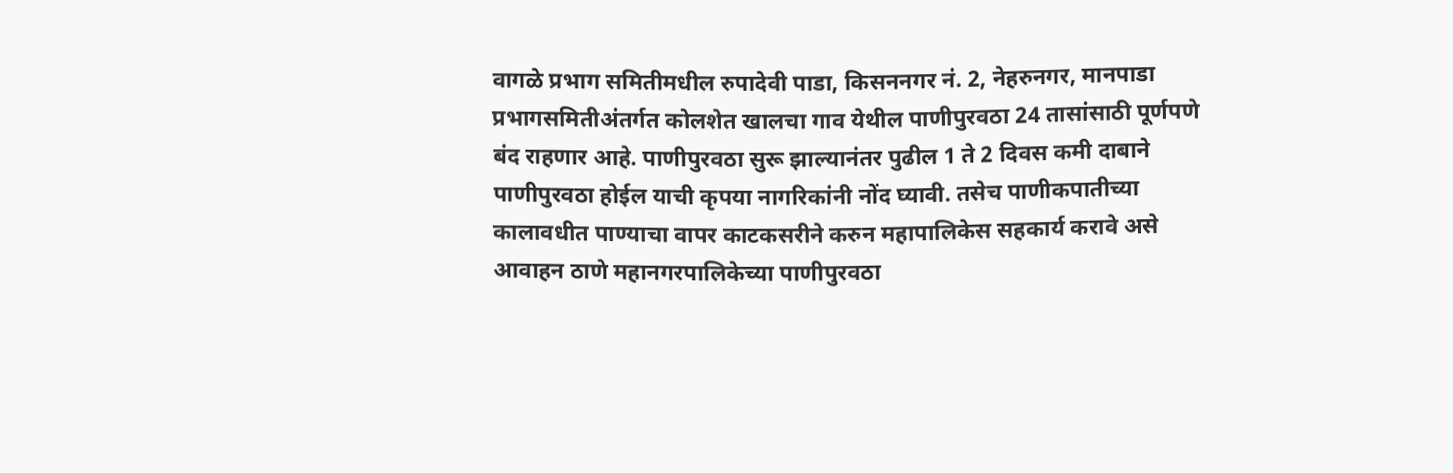वागळे प्रभाग समितीमधील रुपादेवी पाडा, किसननगर नं. 2, नेहरुनगर, मानपाडा प्रभागसमितीअंतर्गत कोलशेत खालचा गाव येथील पाणीपुरवठा 24 तासांसाठी पूर्णपणे बंद राहणार आहे. पाणीपुरवठा सुरू झाल्यानंतर पुढील 1 ते 2 दिवस कमी दाबाने पाणीपुरवठा होईल याची कृपया नागरिकांनी नोंद घ्यावी. तसेच पाणीकपातीच्या कालावधीत पाण्याचा वापर काटकसरीने करुन महापालिकेस सहकार्य करावे असे आवाहन ठाणे महानगरपालिकेच्या पाणीपुरवठा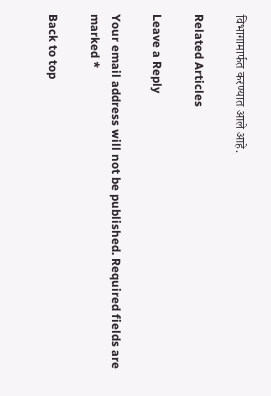विभागामार्फत करण्यात आले आहे.

Related Articles

Leave a Reply

Your email address will not be published. Required fields are marked *

Back to top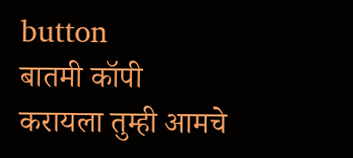button
बातमी कॉपी करायला तुम्ही आमचे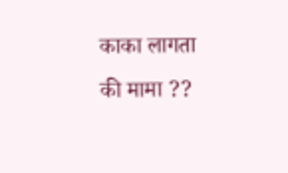काका लागता की मामा ??